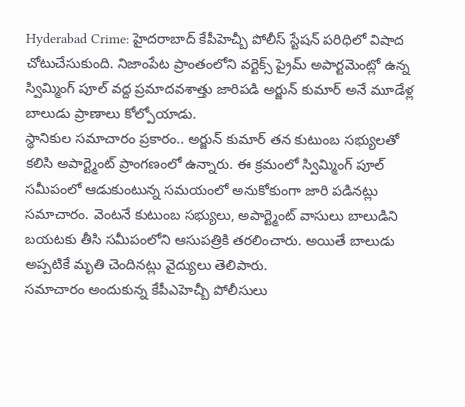Hyderabad Crime: హైదరాబాద్ కేపీహెచ్బీ పోలీస్ స్టేషన్ పరిధిలో విషాద చోటుచేసుకుంది. నిజాంపేట ప్రాంతంలోని వర్టెక్స్ ప్రైమ్ అపార్టమెంట్లో ఉన్న స్విమ్మింగ్ పూల్ వద్ద ప్రమాదవశాత్తు జారిపడి అర్జున్ కుమార్ అనే మూడేళ్ల బాలుడు ప్రాణాలు కోల్పోయాడు.
స్థానికుల సమాచారం ప్రకారం.. అర్జున్ కుమార్ తన కుటుంబ సభ్యులతో కలిసి అపార్ట్మెంట్ ప్రాంగణంలో ఉన్నారు. ఈ క్రమంలో స్విమ్మింగ్ పూల్ సమీపంలో ఆడుకుంటున్న సమయంలో అనుకోకుంగా జారి పడినట్లు సమాచారం. వెంటనే కుటుంబ సభ్యులు, అపార్ట్మెంట్ వాసులు బాలుడిని బయటకు తీసి సమీపంలోని ఆసుపత్రికి తరలించారు. అయితే బాలుడు అప్పటికే మృతి చెందినట్లు వైద్యులు తెలిపారు.
సమాచారం అందుకున్న కేపీఎహెచ్బీ పోలీసులు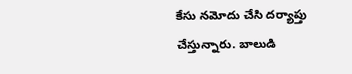కేసు నమోదు చేసి దర్యాప్తు చేస్తున్నారు. బాలుడి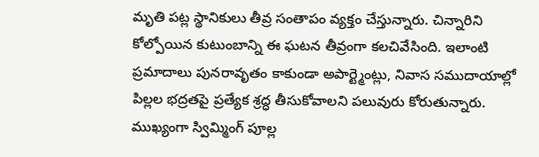మృతి పట్ల స్థానికులు తీవ్ర సంతాపం వ్యక్తం చేస్తున్నారు. చిన్నారిని కోల్పోయిన కుటుంబాన్ని ఈ ఘటన తీవ్రంగా కలచివేసింది. ఇలాంటి ప్రమాదాలు పునరావృతం కాకుండా అపార్ట్మెంట్లు, నివాస సముదాయాల్లో పిల్లల భద్రతపై ప్రత్యేక శ్రద్ధ తీసుకోవాలని పలువురు కోరుతున్నారు. ముఖ్యంగా స్విమ్మింగ్ పూల్ల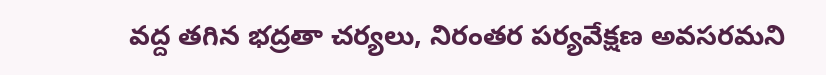వద్ద తగిన భద్రతా చర్యలు, నిరంతర పర్యవేక్షణ అవసరమని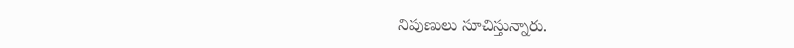నిపుణులు సూచిస్తున్నారు.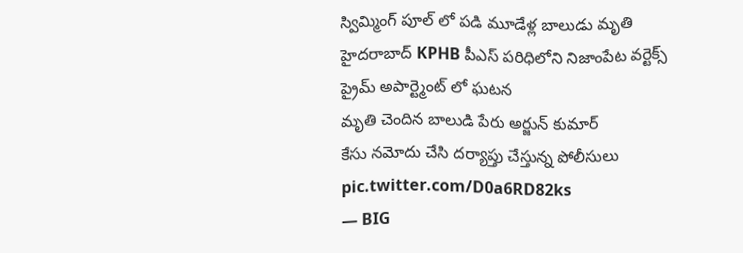స్విమ్మింగ్ పూల్ లో పడి మూడేళ్ల బాలుడు మృతి
హైదరాబాద్ KPHB పీఎస్ పరిధిలోని నిజాంపేట వర్టెక్స్ ప్రైమ్ అపార్ట్మెంట్ లో ఘటన
మృతి చెందిన బాలుడి పేరు అర్జున్ కుమార్
కేసు నమోదు చేసి దర్యాప్తు చేస్తున్న పోలీసులు pic.twitter.com/D0a6RD82ks
— BIG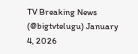TV Breaking News (@bigtvtelugu) January 4, 2026